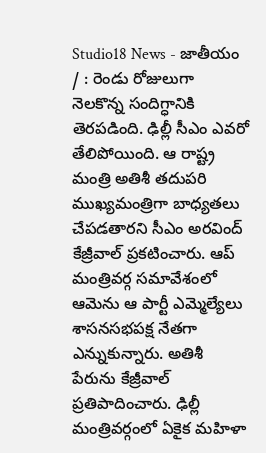Studio18 News - జాతీయం / : రెండు రోజులుగా నెలకొన్న సందిగ్ధానికి తెరపడింది. ఢిల్లీ సీఎం ఎవరో తేలిపోయింది. ఆ రాష్ట్ర మంత్రి అతిశీ తదుపరి ముఖ్యమంత్రిగా బాధ్యతలు చేపడతారని సీఎం అరవింద్ కేజ్రీవాల్ ప్రకటించారు. ఆప్ మంత్రివర్గ సమావేశంలో ఆమెను ఆ పార్టీ ఎమ్మెల్యేలు శాసనసభపక్ష నేతగా ఎన్నుకున్నారు. అతిశీ పేరును కేజ్రీవాల్ ప్రతిపాదించారు. ఢిల్లీ మంత్రివర్గంలో ఏకైక మహిళా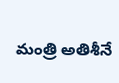మంత్రి అతిశీనే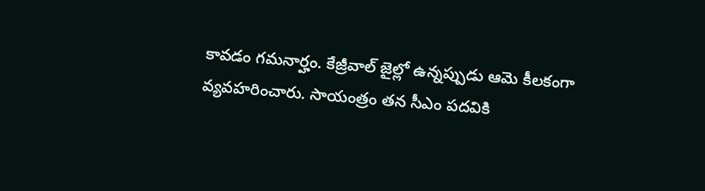కావడం గమనార్హం. కేజ్రీవాల్ జైల్లో ఉన్నప్పుడు ఆమె కీలకంగా వ్యవహరించారు. సాయంత్రం తన సీఎం పదవికి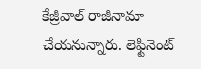కేజ్రీవాల్ రాజీనామా చేయనున్నారు. లెఫ్టినెంట్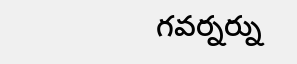గవర్నర్ను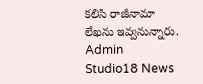కలిసి రాజీనామా లేఖను ఇవ్వనున్నారు.
Admin
Studio18 News